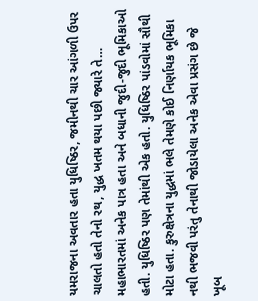યમરાજના અવતાર હતા યુધિષ્ઠિર, જમીનથી ચાર આંગળી ઉપર ચાલતો હતો તેનો રથ, યુદ્ધ ખતમ થયા પછી જ્યારે તે…
મહાભારતમાં અનેક પાત્ર હતા અને બધાની જુદી-જુદી ભૂમિકાઓ હતી. યુધિષ્ઠિર પણ તેમાંથી એક હતો. યુધિષ્ઠિર પાંડવોમાં સૌથી મોટા હતા. કુરુક્ષેત્રના યુદ્ધમાં ભલે તેમણે કોઈ નિર્ણાયક ભૂમિકા નથી ભજવી પરંતુ તેનાથી જોડાયેલા અનેક એવા પ્રસંગ છે જે ખૂબ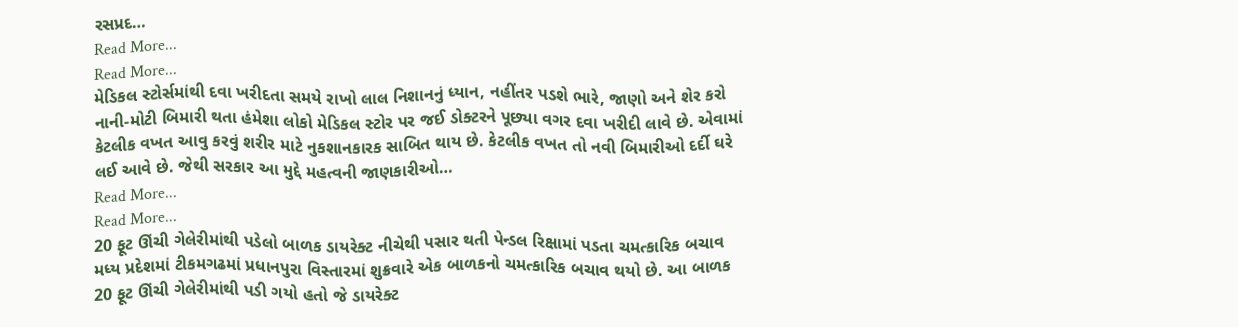રસપ્રદ…
Read More...
Read More...
મેડિકલ સ્ટોર્સમાંથી દવા ખરીદતા સમયે રાખો લાલ નિશાનનું ધ્યાન, નહીંતર પડશે ભારે, જાણો અને શેર કરો
નાની-મોટી બિમારી થતા હંમેશા લોકો મેડિકલ સ્ટોર પર જઈ ડોક્ટરને પૂછ્યા વગર દવા ખરીદી લાવે છે. એવામાં કેટલીક વખત આવુ કરવું શરીર માટે નુકશાનકારક સાબિત થાય છે. કેટલીક વખત તો નવી બિમારીઓ દર્દી ઘરે લઈ આવે છે. જેથી સરકાર આ મુદ્દે મહત્વની જાણકારીઓ…
Read More...
Read More...
20 ફૂટ ઊંચી ગેલેરીમાંથી પડેલો બાળક ડાયરેક્ટ નીચેથી પસાર થતી પેન્ડલ રિક્ષામાં પડતા ચમત્કારિક બચાવ
મધ્ય પ્રદેશમાં ટીકમગઢમાં પ્રધાનપુરા વિસ્તારમાં શુક્રવારે એક બાળકનો ચમત્કારિક બચાવ થયો છે. આ બાળક 20 ફૂટ ઊંચી ગેલેરીમાંથી પડી ગયો હતો જે ડાયરેક્ટ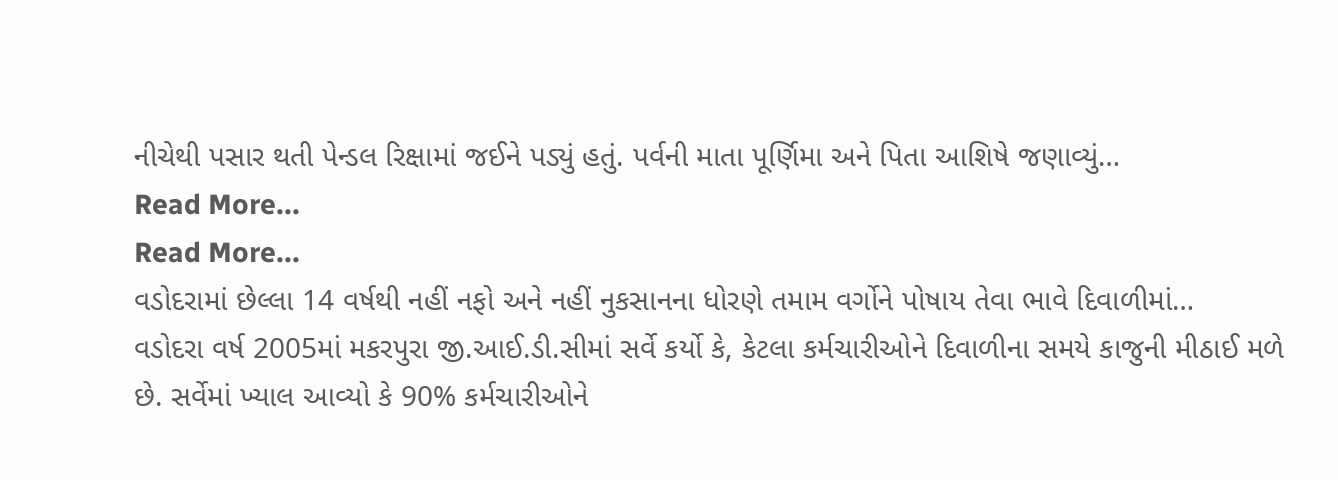નીચેથી પસાર થતી પેન્ડલ રિક્ષામાં જઈને પડ્યું હતું. પર્વની માતા પૂર્ણિમા અને પિતા આશિષે જણાવ્યું…
Read More...
Read More...
વડોદરામાં છેલ્લા 14 વર્ષથી નહીં નફો અને નહીં નુકસાનના ધોરણે તમામ વર્ગોને પોષાય તેવા ભાવે દિવાળીમાં…
વડોદરા વર્ષ 2005માં મકરપુરા જી.આઈ.ડી.સીમાં સર્વે કર્યો કે, કેટલા કર્મચારીઓને દિવાળીના સમયે કાજુની મીઠાઈ મળે છે. સર્વેમાં ખ્યાલ આવ્યો કે 90% કર્મચારીઓને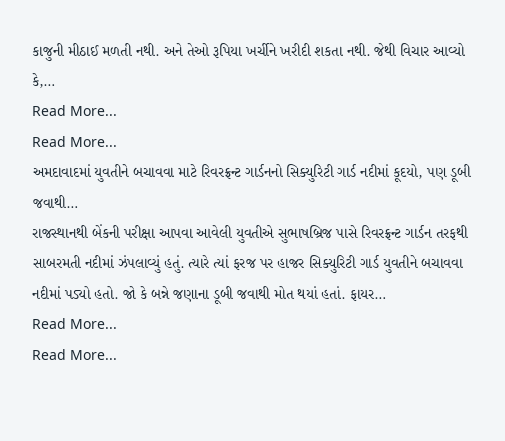કાજુની મીઠાઈ મળતી નથી. અને તેઓ રૂપિયા ખર્ચીને ખરીદી શકતા નથી. જેથી વિચાર આવ્યો કે,…
Read More...
Read More...
અમદાવાદમાં યુવતીને બચાવવા માટે રિવરફ્રન્ટ ગાર્ડનનો સિક્યુરિટી ગાર્ડ નદીમાં કૂદયો, પણ ડૂબી જવાથી…
રાજસ્થાનથી બેંકની પરીક્ષા આપવા આવેલી યુવતીએ સુભાષબ્રિજ પાસે રિવરફ્રન્ટ ગાર્ડન તરફથી સાબરમતી નદીમાં ઝંપલાવ્યું હતું. ત્યારે ત્યાં ફરજ પર હાજર સિક્યુરિટી ગાર્ડ યુવતીને બચાવવા નદીમાં પડ્યો હતો. જો કે બન્ને જણાના ડૂબી જવાથી મોત થયાં હતાં. ફાયર…
Read More...
Read More...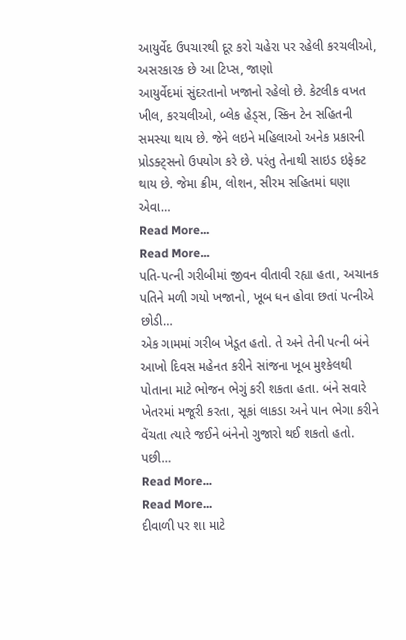આયુર્વેદ ઉપચારથી દૂર કરો ચહેરા પર રહેલી કરચલીઓ, અસરકારક છે આ ટિપ્સ, જાણો
આયુર્વેદમાં સુંદરતાનો ખજાનો રહેલો છે. કેટલીક વખત ખીલ, કરચલીઓ, બ્લેક હેડ્સ, સ્કિન ટેન સહિતની સમસ્યા થાય છે. જેને લઇને મહિલાઓ અનેક પ્રકારની પ્રોડક્ટ્સનો ઉપયોગ કરે છે. પરંતુ તેનાથી સાઇડ ઇફેક્ટ થાય છે. જેમા ક્રીમ, લોશન, સીરમ સહિતમાં ઘણા એવા…
Read More...
Read More...
પતિ-પત્ની ગરીબીમાં જીવન વીતાવી રહ્યા હતા, અચાનક પતિને મળી ગયો ખજાનો, ખૂબ ધન હોવા છતાં પત્નીએ છોડી…
એક ગામમાં ગરીબ ખેડૂત હતો. તે અને તેની પત્ની બંને આખો દિવસ મહેનત કરીને સાંજના ખૂબ મુશ્કેલથી પોતાના માટે ભોજન ભેગું કરી શકતા હતા. બંને સવારે ખેતરમાં મજૂરી કરતા, સૂકાં લાકડા અને પાન ભેગા કરીને વેંચતા ત્યારે જઈને બંનેનો ગુજારો થઈ શકતો હતો. પછી…
Read More...
Read More...
દીવાળી પર શા માટે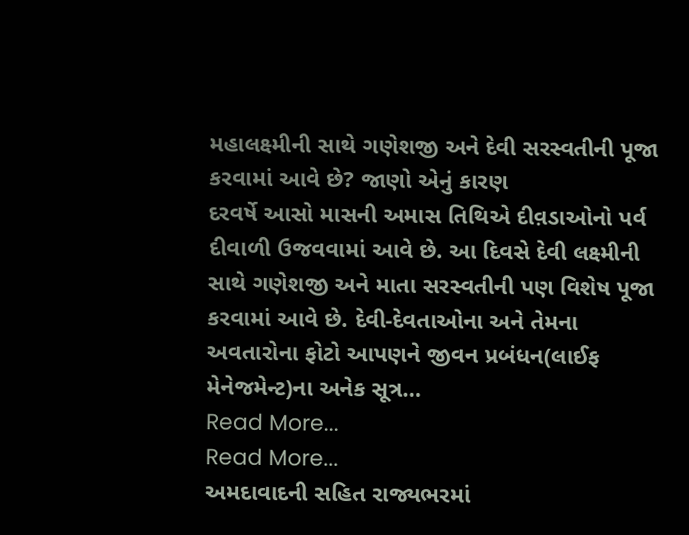મહાલક્ષ્મીની સાથે ગણેશજી અને દેવી સરસ્વતીની પૂજા કરવામાં આવે છે? જાણો એનું કારણ
દરવર્ષે આસો માસની અમાસ તિથિએ દીવ઼ડાઓનો પર્વ દીવાળી ઉજવવામાં આવે છે. આ દિવસે દેવી લક્ષ્મીની સાથે ગણેશજી અને માતા સરસ્વતીની પણ વિશેષ પૂજા કરવામાં આવે છે. દેવી-દેવતાઓના અને તેમના અવતારોના ફોટો આપણને જીવન પ્રબંધન(લાઈફ મેનેજમેન્ટ)ના અનેક સૂત્ર…
Read More...
Read More...
અમદાવાદની સહિત રાજ્યભરમાં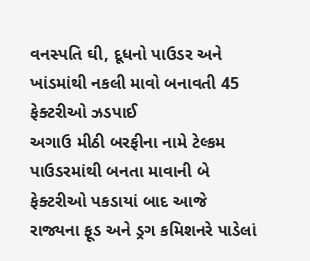વનસ્પતિ ઘી, દૂધનો પાઉડર અને ખાંડમાંથી નકલી માવો બનાવતી 45 ફેક્ટરીઓ ઝડપાઈ
અગાઉ મીઠી બરફીના નામે ટેલ્કમ પાઉડરમાંથી બનતા માવાની બે ફેક્ટરીઓ પકડાયાં બાદ આજે રાજ્યના ફૂડ અને ડ્રગ કમિશનરે પાડેલાં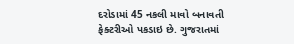દરોડામાં 45 નકલી માવો બનાવતી ફેક્ટરીઓ પકડાઇ છે. ગુજરાતમાં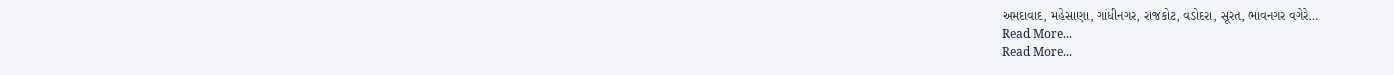અમદાવાદ, મહેસાણા, ગાંધીનગર, રાજકોટ, વડોદરા, સૂરત, ભાવનગર વગેરે…
Read More...
Read More...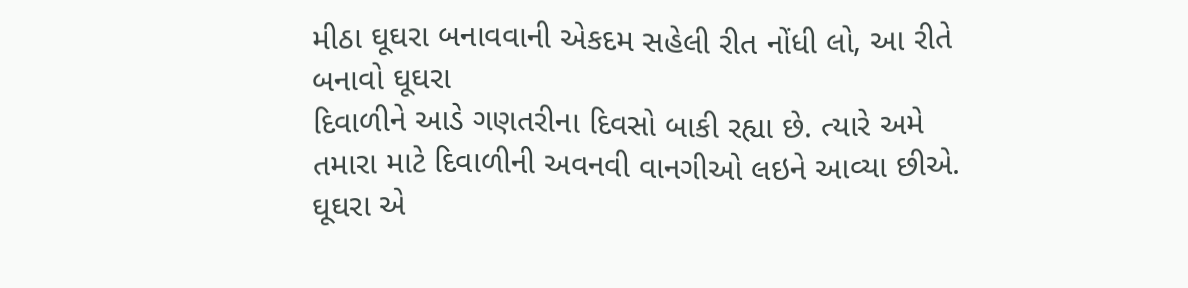મીઠા ઘૂઘરા બનાવવાની એકદમ સહેલી રીત નોંધી લો, આ રીતે બનાવો ઘૂઘરા
દિવાળીને આડે ગણતરીના દિવસો બાકી રહ્યા છે. ત્યારે અમે તમારા માટે દિવાળીની અવનવી વાનગીઓ લઇને આવ્યા છીએ. ઘૂઘરા એ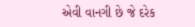એવી વાનગી છે જે દરેક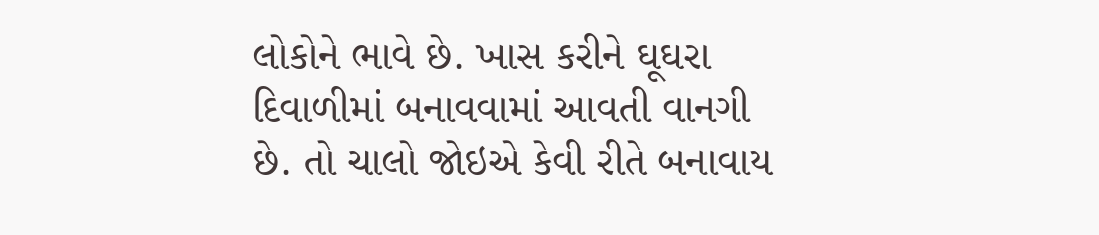લોકોને ભાવે છે. ખાસ કરીને ઘૂઘરા દિવાળીમાં બનાવવામાં આવતી વાનગી છે. તો ચાલો જોઇએ કેવી રીતે બનાવાય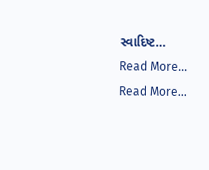સ્વાદિષ્ટ…
Read More...
Read More...